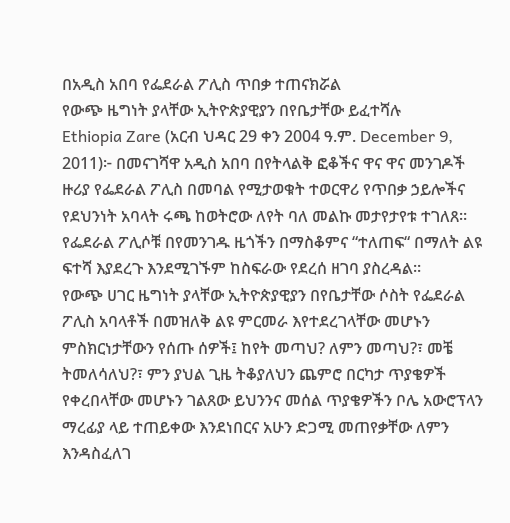በአዲስ አበባ የፌደራል ፖሊስ ጥበቃ ተጠናክሯል
የውጭ ዜግነት ያላቸው ኢትዮጵያዊያን በየቤታቸው ይፈተሻሉ
Ethiopia Zare (አርብ ህዳር 29 ቀን 2004 ዓ.ም. December 9, 2011)፦ በመናገሻዋ አዲስ አበባ በየትላልቅ ፎቆችና ዋና ዋና መንገዶች ዙሪያ የፌደራል ፖሊስ በመባል የሚታወቁት ተወርዋሪ የጥበቃ ኃይሎችና የደህንነት አባላት ሩጫ ከወትሮው ለየት ባለ መልኩ መታየታየቱ ተገለጸ።
የፌደራል ፖሊሶቹ በየመንገዱ ዜጎችን በማስቆምና “ተለጠፍ“ በማለት ልዩ ፍተሻ እያደረጉ እንደሚገኙም ከስፍራው የደረሰ ዘገባ ያስረዳል።
የውጭ ሀገር ዜግነት ያላቸው ኢትዮጵያዊያን በየቤታቸው ሶስት የፌደራል ፖሊስ አባላቶች በመዝለቅ ልዩ ምርመራ እየተደረገላቸው መሆኑን ምስክርነታቸውን የሰጡ ሰዎች፤ ከየት መጣህ? ለምን መጣህ?፣ መቼ ትመለሳለህ?፣ ምን ያህል ጊዜ ትቆያለህን ጨምሮ በርካታ ጥያቄዎች የቀረበላቸው መሆኑን ገልጸው ይህንንና መሰል ጥያቄዎችን ቦሌ አውሮፕላን ማረፊያ ላይ ተጠይቀው እንደነበርና አሁን ድጋሚ መጠየቃቸው ለምን እንዳስፈለገ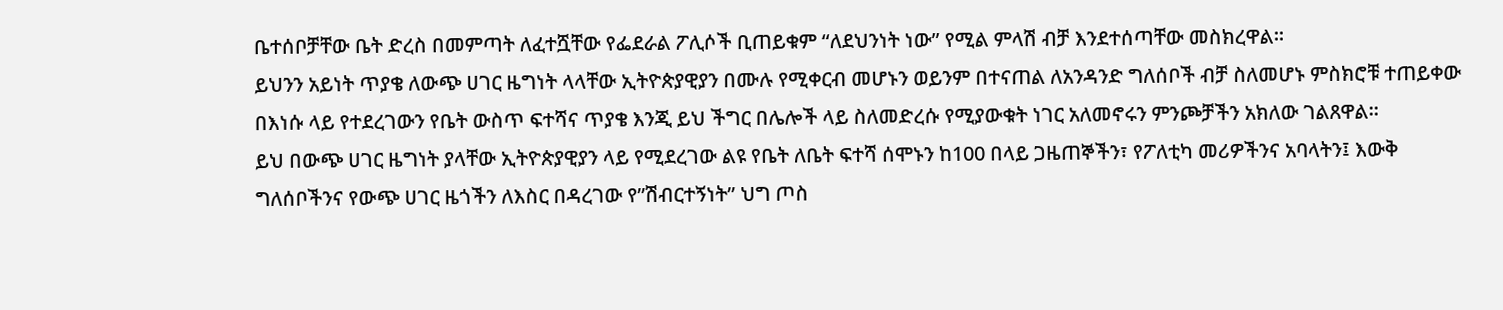ቤተሰቦቻቸው ቤት ድረስ በመምጣት ለፈተሿቸው የፌደራል ፖሊሶች ቢጠይቁም “ለደህንነት ነው” የሚል ምላሽ ብቻ እንደተሰጣቸው መስክረዋል።
ይህንን አይነት ጥያቄ ለውጭ ሀገር ዜግነት ላላቸው ኢትዮጵያዊያን በሙሉ የሚቀርብ መሆኑን ወይንም በተናጠል ለአንዳንድ ግለሰቦች ብቻ ስለመሆኑ ምስክሮቹ ተጠይቀው በእነሱ ላይ የተደረገውን የቤት ውስጥ ፍተሻና ጥያቄ እንጂ ይህ ችግር በሌሎች ላይ ስለመድረሱ የሚያውቁት ነገር አለመኖሩን ምንጮቻችን አክለው ገልጸዋል።
ይህ በውጭ ሀገር ዜግነት ያላቸው ኢትዮጵያዊያን ላይ የሚደረገው ልዩ የቤት ለቤት ፍተሻ ሰሞኑን ከ100 በላይ ጋዜጠኞችን፣ የፖለቲካ መሪዎችንና አባላትን፤ እውቅ ግለሰቦችንና የውጭ ሀገር ዜጎችን ለእስር በዳረገው የ”ሽብርተኝነት” ህግ ጦስ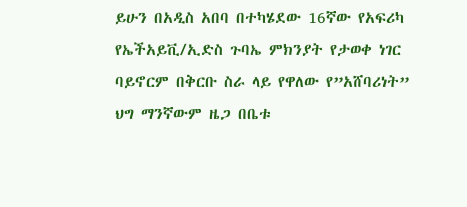ይሁን በአዲስ አበባ በተካሄደው 16ኛው የአፍሪካ የኤችአይቪ/ኢድስ ጉባኤ ምክንያት የታወቀ ነገር ባይኖርም በቅርቡ ስራ ላይ የዋለው የ”አሸባሪነት” ህግ ማንኛውም ዜጋ በቤቱ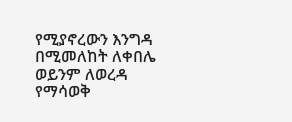የሚያኖረውን እንግዳ በሚመለከት ለቀበሌ ወይንም ለወረዳ የማሳወቅ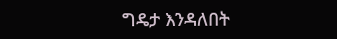ግዴታ እንዳለበት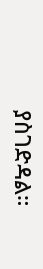ያስገድዳል።